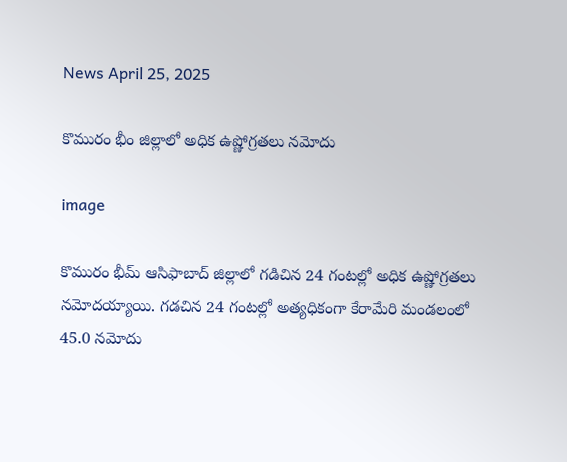News April 25, 2025

కొమురం భీం జిల్లాలో అధిక ఉష్ణోగ్రతలు నమోదు

image

కొమురం భీమ్ ఆసిఫాబాద్ జిల్లాలో గడిచిన 24 గంటల్లో అధిక ఉష్ణోగ్రతలు నమోదయ్యాయి. గడచిన 24 గంటల్లో అత్యధికంగా కేరామేరి మండలంలో 45.0 నమోదు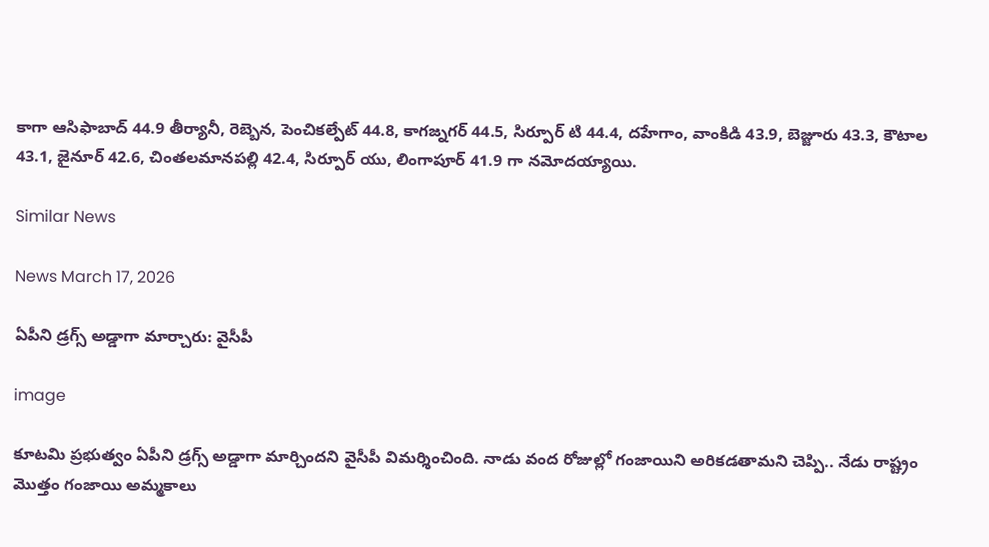కాగా ఆసిఫాబాద్ 44.9 తీర్యానీ, రెబ్బెన, పెంచికల్పేట్ 44.8, కాగజ్నగర్ 44.5, సిర్పూర్ టి 44.4, దహేగాం, వాంకిడి 43.9, బెజ్జూరు 43.3, కౌటాల 43.1, జైనూర్ 42.6, చింతలమానపల్లి 42.4, సిర్పూర్ యు, లింగాపూర్ 41.9 గా నమోదయ్యాయి.

Similar News

News March 17, 2026

ఏపీని డ్రగ్స్ అడ్డాగా మార్చారు: వైసీపీ

image

కూటమి ప్రభుత్వం ఏపీని డ్రగ్స్ అడ్డాగా మార్చిందని వైసీపీ విమర్శించింది. నాడు వంద రోజుల్లో గంజాయిని అరికడతామని చెప్పి.. నేడు రాష్ట్రం మొత్తం గంజాయి అమ్మకాలు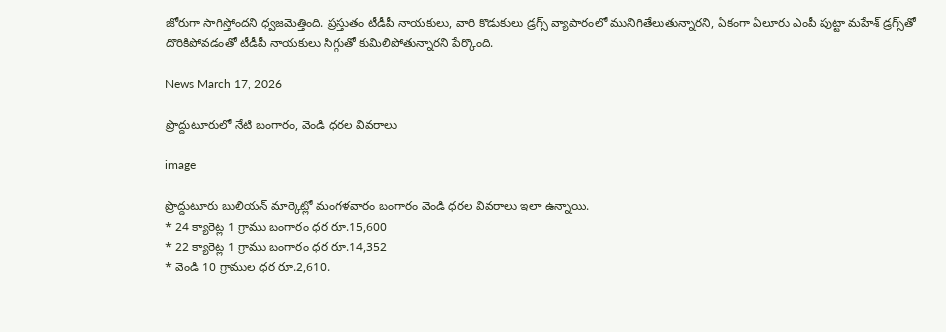జోరుగా సాగిస్తోందని ధ్వజమెత్తింది. ప్రస్తుతం టీడీపీ నాయకులు, వారి కొడుకులు డ్రగ్స్ వ్యాపారంలో మునిగితేలుతున్నారని, ఏకంగా ఏలూరు ఎంపీ పుట్టా మహేశ్ డ్రగ్స్‌తో దొరికిపోవడంతో టీడీపీ నాయకులు సిగ్గుతో కుమిలిపోతున్నారని పేర్కొంది.

News March 17, 2026

ప్రొద్దుటూరులో నేటి బంగారం, వెండి ధరల వివరాలు

image

ప్రొద్దుటూరు బులియన్ మార్కెట్లో మంగళవారం బంగారం వెండి ధరల వివరాలు ఇలా ఉన్నాయి.
* 24 క్యారెట్ల 1 గ్రాము బంగారం ధర రూ.15,600
* 22 క్యారెట్ల 1 గ్రాము బంగారం ధర రూ.14,352
* వెండి 10 గ్రాముల ధర రూ.2,610.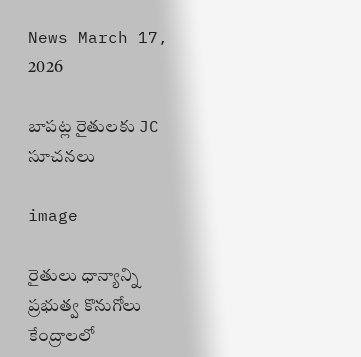News March 17, 2026

బాపట్ల రైతులకు JC సూచనలు

image

రైతులు ధాన్యాన్ని ప్రభుత్వ కొనుగోలు కేంద్రాలలో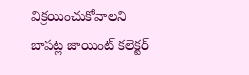విక్రయించుకోవాలని బాపట్ల జాయింట్ కలెక్టర్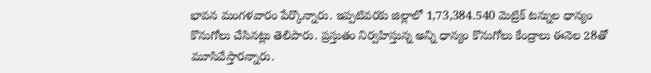భావన మంగళవారం పేర్కొన్నారు. ఇప్పటివరకు జిల్లాలో 1,73,384.540 మెట్రిక్ టన్నుల ధాన్యం కొనుగోలు చేసినట్లు తెలిపారు. ప్రస్తుతం నిర్వహిస్తున్న అన్ని ధాన్యం కొనుగోలు కేంద్రాలు ఈనెల 28తో మూసివేస్తారన్నారు.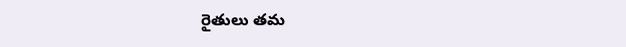రైతులు తమ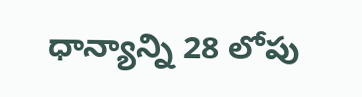ధాన్యాన్ని 28 లోపు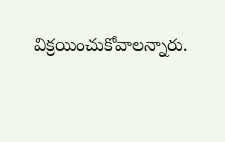విక్రయించుకోవాలన్నారు.